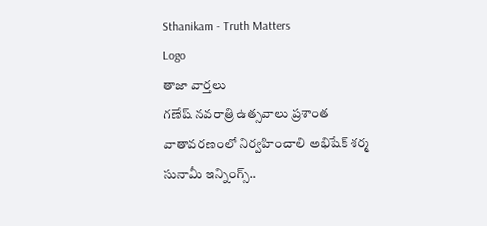Sthanikam - Truth Matters
Logo
తాజా వార్తలు
గణేష్ నవరాత్రి ఉత్సవాలు ప్రశాంత వాతావరణంలో నిర్వహించాలి అభిషేక్ శర్మ సునామీ ఇన్నింగ్స్..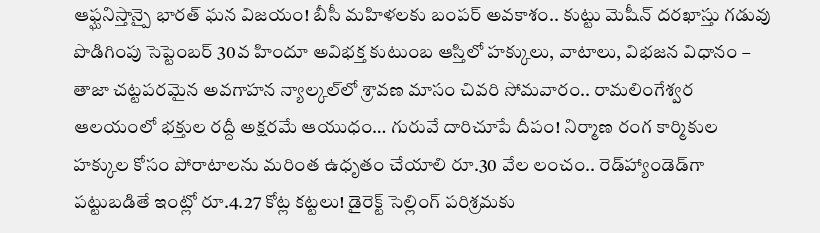ఆఫ్ఘనిస్తాన్పై భారత్ ఘన విజయం! బీసీ మహిళలకు బంపర్ అవకాశం.. కుట్టు మెషీన్ దరఖాస్తు గడువు పొడిగింపు సెప్టెంబర్ 30వ హిందూ అవిభక్త కుటుంబ ఆస్తిలో హక్కులు, వాటాలు, విభజన విధానం – తాజా చట్టపరమైన అవగాహన న్యాల్కల్‌లో శ్రావణ మాసం చివరి సోమవారం.. రామలింగేశ్వర ఆలయంలో భక్తుల రద్దీ అక్షరమే ఆయుధం… గురువే దారిచూపే దీపం! నిర్మాణ రంగ కార్మికుల హక్కుల కోసం పోరాటాలను మరింత ఉధృతం చేయాలి రూ.30 వేల లంచం.. రెడ్‌హ్యాండెడ్‌గా పట్టుబడితే ఇంట్లో రూ.4.27 కోట్ల కట్టలు! డైరెక్ట్ సెల్లింగ్ పరిశ్రమకు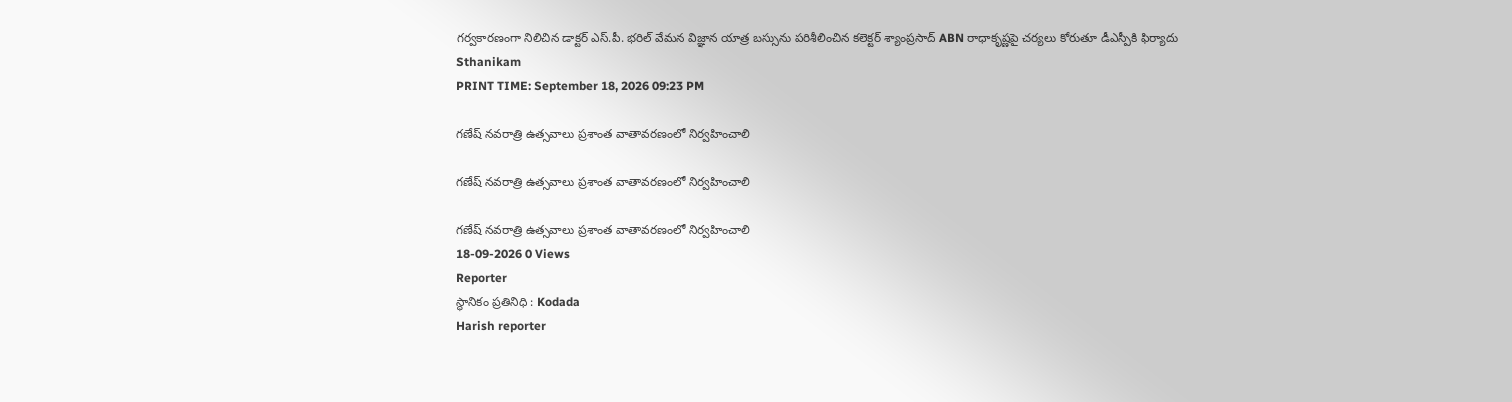గర్వకారణంగా నిలిచిన డాక్టర్ ఎస్.పీ. భరిల్ వేమన విజ్ఞాన యాత్ర బస్సును పరిశీలించిన కలెక్టర్ శ్యాంప్రసాద్ ABN రాధాకృష్ణపై చర్యలు కోరుతూ డీఎస్పీకి ఫిర్యాదు
Sthanikam
PRINT TIME: September 18, 2026 09:23 PM

గణేష్ నవరాత్రి ఉత్సవాలు ప్రశాంత వాతావరణంలో నిర్వహించాలి

గణేష్ నవరాత్రి ఉత్సవాలు ప్రశాంత వాతావరణంలో నిర్వహించాలి

గణేష్ నవరాత్రి ఉత్సవాలు ప్రశాంత వాతావరణంలో నిర్వహించాలి
18-09-2026 0 Views
Reporter
స్థానికం ప్రతినిధి : Kodada
Harish reporter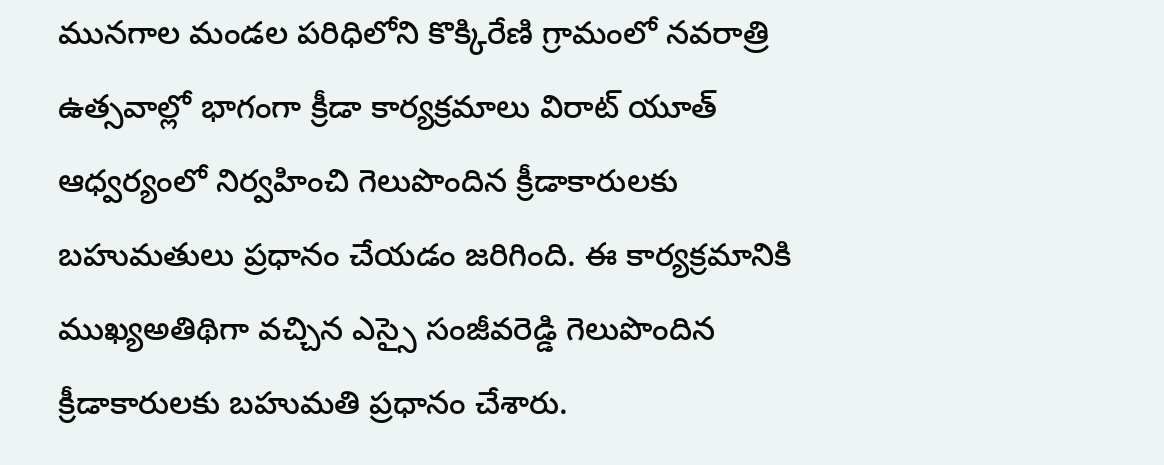మునగాల మండల పరిధిలోని కొక్కిరేణి గ్రామంలో నవరాత్రి ఉత్సవాల్లో భాగంగా క్రీడా కార్యక్రమాలు విరాట్ యూత్ ఆధ్వర్యంలో నిర్వహించి గెలుపొందిన క్రీడాకారులకు బహుమతులు ప్రధానం చేయడం జరిగింది. ఈ కార్యక్రమానికి ముఖ్యఅతిథిగా వచ్చిన ఎస్సై సంజీవరెడ్డి గెలుపొందిన క్రీడాకారులకు బహుమతి ప్రధానం చేశారు.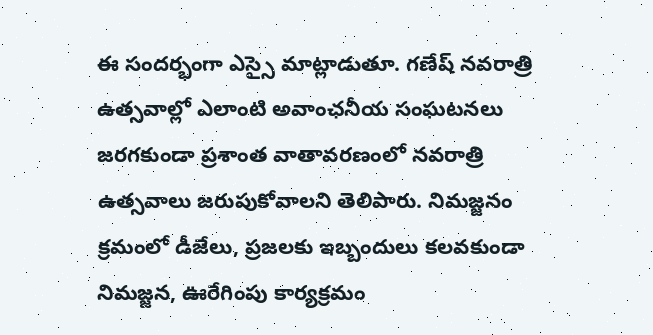ఈ సందర్భంగా ఎస్సై మాట్లాడుతూ. గణేష్ నవరాత్రి ఉత్సవాల్లో ఎలాంటి అవాంఛనీయ సంఘటనలు జరగకుండా ప్రశాంత వాతావరణంలో నవరాత్రి ఉత్సవాలు జరుపుకోవాలని తెలిపారు. నిమజ్జనం క్రమంలో డీజేలు, ప్రజలకు ఇబ్బందులు కలవకుండా నిమజ్జన, ఊరేగింపు కార్యక్రమం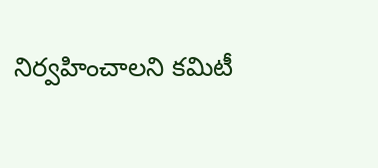నిర్వహించాలని కమిటీ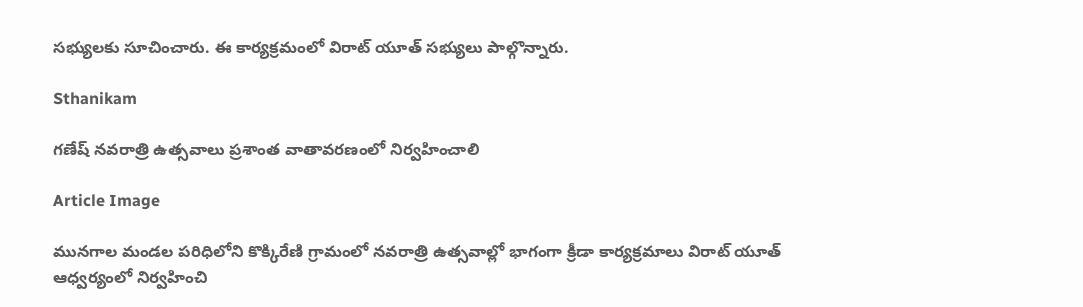సభ్యులకు సూచించారు. ఈ కార్యక్రమంలో విరాట్ యూత్ సభ్యులు పాల్గొన్నారు.

Sthanikam

గణేష్ నవరాత్రి ఉత్సవాలు ప్రశాంత వాతావరణంలో నిర్వహించాలి

Article Image

మునగాల మండల పరిధిలోని కొక్కిరేణి గ్రామంలో నవరాత్రి ఉత్సవాల్లో భాగంగా క్రీడా కార్యక్రమాలు విరాట్ యూత్ ఆధ్వర్యంలో నిర్వహించి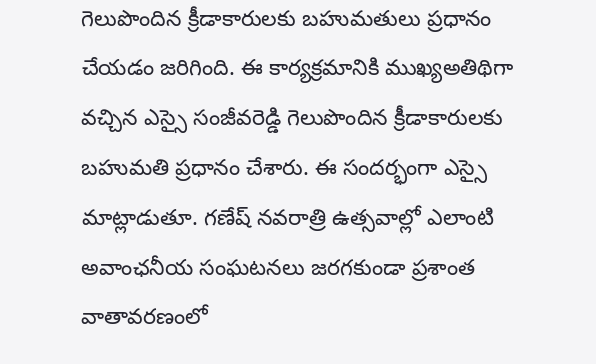గెలుపొందిన క్రీడాకారులకు బహుమతులు ప్రధానం చేయడం జరిగింది. ఈ కార్యక్రమానికి ముఖ్యఅతిథిగా వచ్చిన ఎస్సై సంజీవరెడ్డి గెలుపొందిన క్రీడాకారులకు బహుమతి ప్రధానం చేశారు. ఈ సందర్భంగా ఎస్సై మాట్లాడుతూ. గణేష్ నవరాత్రి ఉత్సవాల్లో ఎలాంటి అవాంఛనీయ సంఘటనలు జరగకుండా ప్రశాంత వాతావరణంలో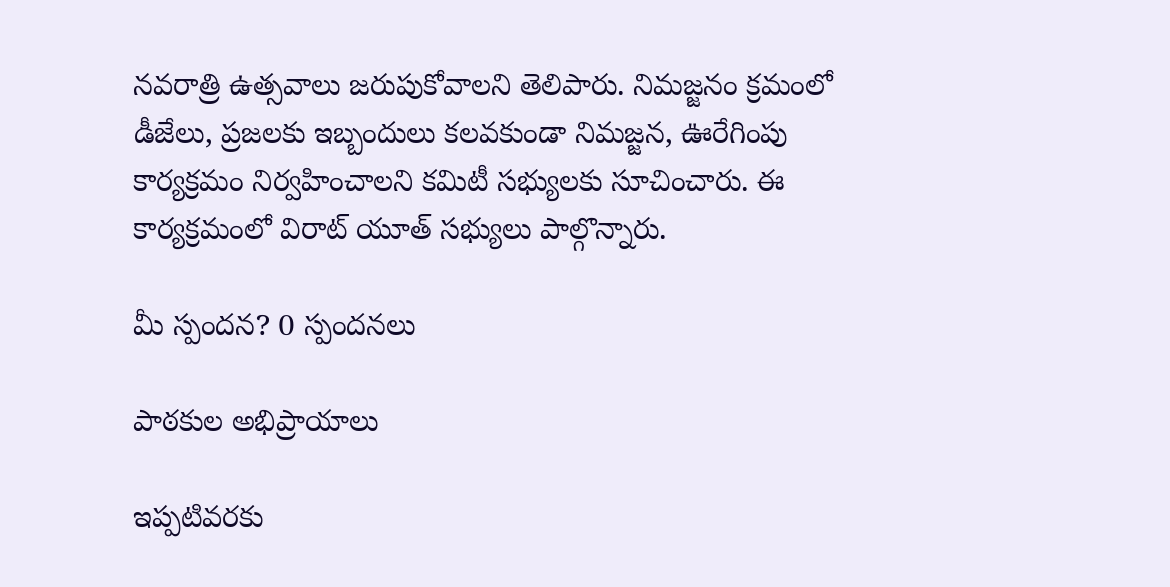నవరాత్రి ఉత్సవాలు జరుపుకోవాలని తెలిపారు. నిమజ్జనం క్రమంలో డీజేలు, ప్రజలకు ఇబ్బందులు కలవకుండా నిమజ్జన, ఊరేగింపు కార్యక్రమం నిర్వహించాలని కమిటీ సభ్యులకు సూచించారు. ఈ కార్యక్రమంలో విరాట్ యూత్ సభ్యులు పాల్గొన్నారు.

మీ స్పందన? 0 స్పందనలు

పాఠకుల అభిప్రాయాలు

ఇప్పటివరకు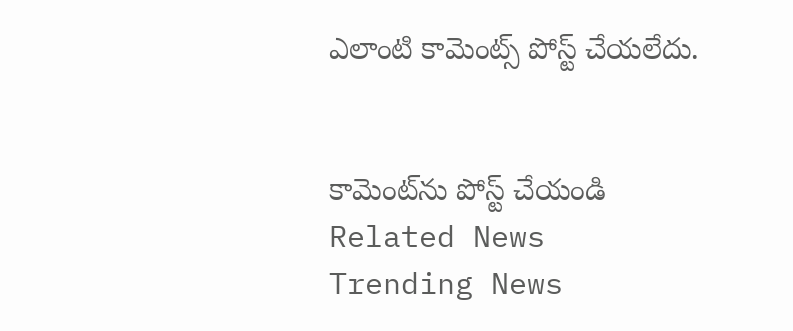ఎలాంటి కామెంట్స్ పోస్ట్ చేయలేదు.


కామెంట్‌ను పోస్ట్ చేయండి
Related News
Trending News